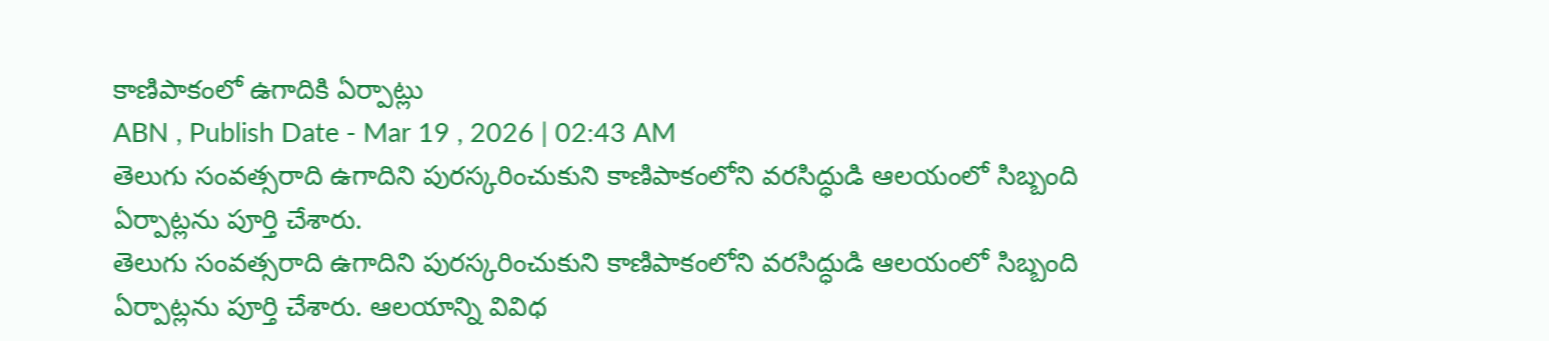కాణిపాకంలో ఉగాదికి ఏర్పాట్లు
ABN , Publish Date - Mar 19 , 2026 | 02:43 AM
తెలుగు సంవత్సరాది ఉగాదిని పురస్కరించుకుని కాణిపాకంలోని వరసిద్ధుడి ఆలయంలో సిబ్బంది ఏర్పాట్లను పూర్తి చేశారు.
తెలుగు సంవత్సరాది ఉగాదిని పురస్కరించుకుని కాణిపాకంలోని వరసిద్ధుడి ఆలయంలో సిబ్బంది ఏర్పాట్లను పూర్తి చేశారు. ఆలయాన్ని వివిధ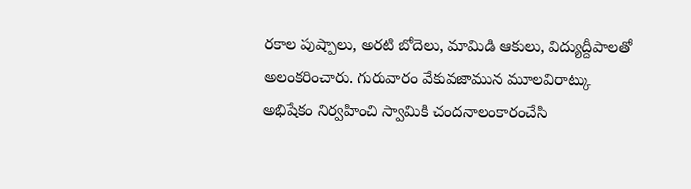రకాల పుష్పాలు, అరటి బోదెలు, మామిడి ఆకులు, విద్యుద్దీపాలతో అలంకరించారు. గురువారం వేకువజామున మూలవిరాట్కు అభిషేకం నిర్వహించి స్వామికి చందనాలంకారంచేసి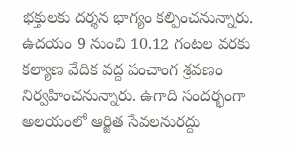భక్తులకు దర్శన భాగ్యం కల్పించనున్నారు. ఉదయం 9 నుంచి 10.12 గంటల వరకు కల్యాణ వేదిక వద్ద పంచాంగ శ్రవణం నిర్వహించనున్నారు. ఉగాది సందర్భంగా అలయంలో ఆర్జిత సేవలనురద్దు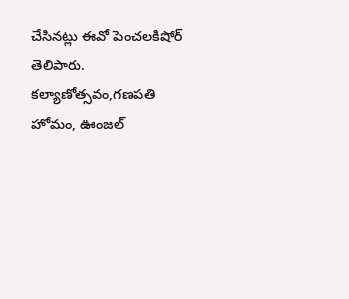చేసినట్లు ఈవో పెంచలకిషోర్ తెలిపారు. కల్యాణోత్సవం,గణపతి హోమం, ఊంజల్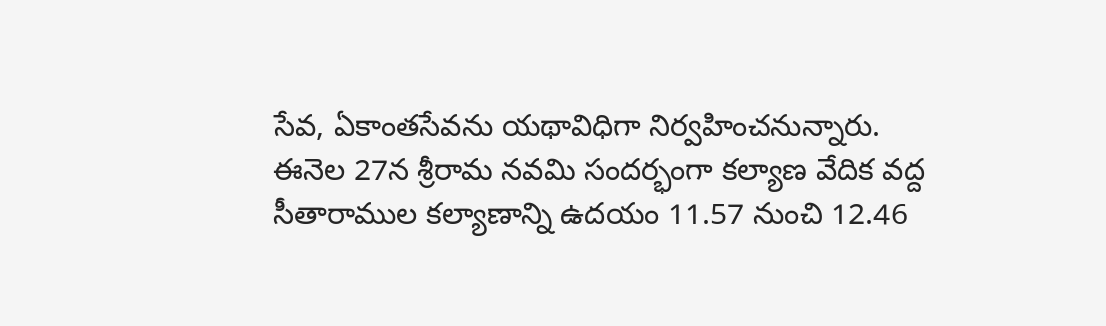సేవ, ఏకాంతసేవను యథావిధిగా నిర్వహించనున్నారు.
ఈనెల 27న శ్రీరామ నవమి సందర్భంగా కల్యాణ వేదిక వద్ద సీతారాముల కల్యాణాన్ని ఉదయం 11.57 నుంచి 12.46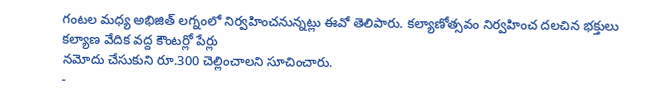గంటల మధ్య అభిజిత్ లగ్నంలో నిర్వహించనున్నట్లు ఈవో తెలిపారు. కల్యాణోత్సవం నిర్వహించ దలచిన భక్తులు కల్యాణ వేదిక వద్ద కౌంటర్లో పేర్లు
నమోదు చేసుకుని రూ.300 చెల్లించాలని సూచించారు.
-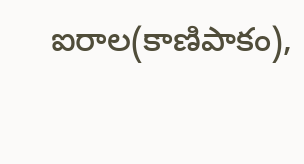ఐరాల(కాణిపాకం),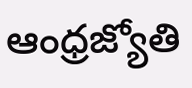ఆంధ్రజ్యోతి